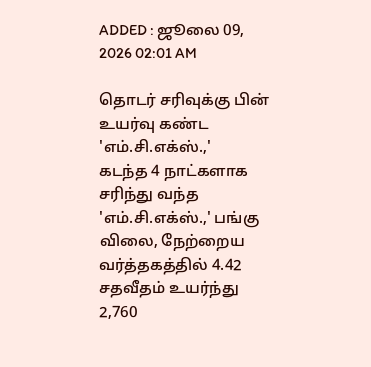ADDED : ஜூலை 09, 2026 02:01 AM

தொடர் சரிவுக்கு பின் உயர்வு கண்ட 'எம்.சி.எக்ஸ்.,'
கடந்த 4 நாட்களாக சரிந்து வந்த 'எம்.சி.எக்ஸ்.,' பங்கு விலை, நேற்றைய வர்த்தகத்தில் 4.42 சதவீதம் உயர்ந்து 2,760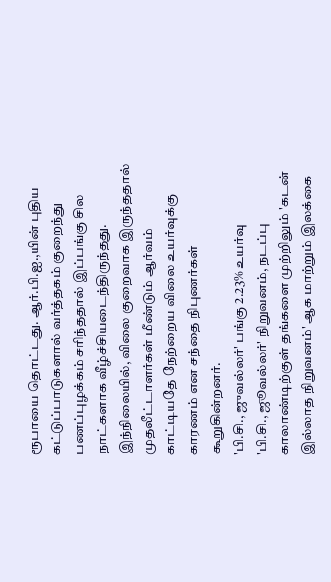ரூபாயை தொட்டது. ஆர்.பி.ஐ.,யின் புதிய கட்டுப்பாடுகளால் வர்த்தகம் குறைந்து பணப்புழக்கம் சரிந்ததால் இப்பங்கு சில நாட்களாக வீழ்ச்சியடைந்திருந்தது. இந்நிலையில், விலை குறைவாக இருந்ததால் முதலீட்டாளர்கள் மீண்டும் ஆர்வம் காட்டியதே நேற்றைய விலை உயர்வுக்கு காரணம் என சந்தை நிபுணர்கள் கூறுகின்றனர்.
'பி.சி., ஜுவல்லர்' பங்கு 2.23% உயர்வு
'பி.சி., ஜூவல்லர்' நிறுவனம், நடப்பு காலாண்டிற்குள் தங்களை முற்றிலும் 'கடன் இல்லாத நிறுவனம்' ஆக மாற்றும் இலக்கை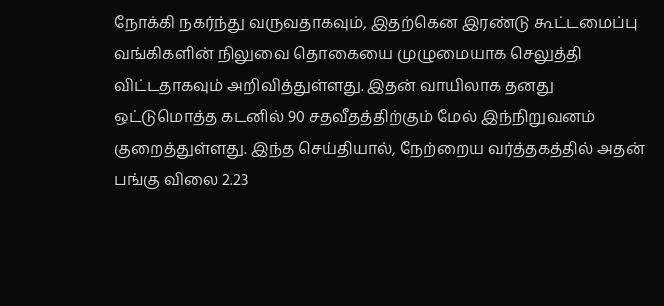நோக்கி நகர்ந்து வருவதாகவும், இதற்கென இரண்டு கூட்டமைப்பு வங்கிகளின் நிலுவை தொகையை முழுமையாக செலுத்தி விட்டதாகவும் அறிவித்துள்ளது. இதன் வாயிலாக தனது ஒட்டுமொத்த கடனில் 90 சதவீதத்திற்கும் மேல் இந்நிறுவனம் குறைத்துள்ளது. இந்த செய்தியால், நேற்றைய வர்த்தகத்தில் அதன் பங்கு விலை 2.23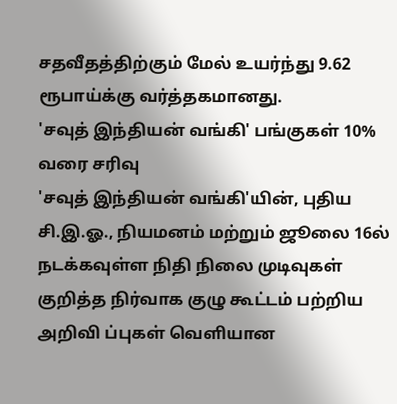சதவீதத்திற்கும் மேல் உயர்ந்து 9.62 ரூபாய்க்கு வர்த்தகமானது.
'சவுத் இந்தியன் வங்கி' பங்குகள் 10% வரை சரிவு
'சவுத் இந்தியன் வங்கி'யின், புதிய சி.இ.ஓ., நியமனம் மற்றும் ஜூலை 16ல் நடக்கவுள்ள நிதி நிலை முடிவுகள் குறித்த நிர்வாக குழு கூட்டம் பற்றிய அறிவி ப்புகள் வெளியான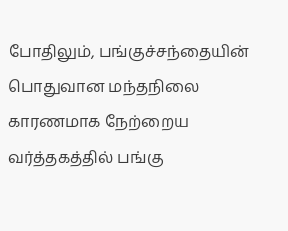போதிலும், பங்குச்சந்தையின் பொதுவான மந்தநிலை காரணமாக நேற்றைய வர்த்தகத்தில் பங்கு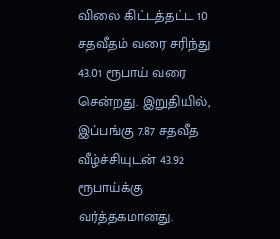விலை கிட்டத்தட்ட 10 சதவீதம் வரை சரிந்து 43.01 ரூபாய் வரை சென்றது. இறுதியில், இப்பங்கு 7.87 சதவீத வீழ்ச்சியுடன் 43.92 ரூபாய்க்கு வர்த்தகமானது.